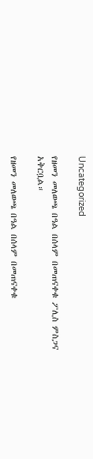Uncategorized

የዘመን መለወጫ በዓል በሰላም በመጠናቀቁ ፖሊስ ምስጋና አቅርቧል።

የዘመን መለወጫ በዓል በሰላም በመጠናቀቁ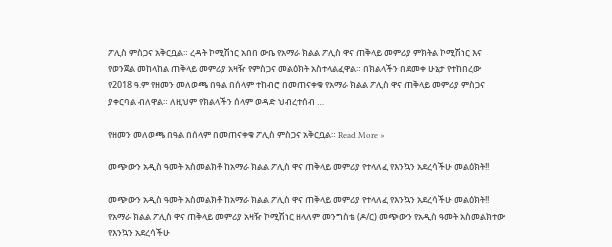ፖሊስ ምስጋና አቅርቧል። ረዳት ኮሚሽነር አበበ ውቤ የአማራ ክልል ፖሊስ ዋና ጠቅላይ መምሪያ ምክትል ኮሚሽነር እና የወንጀል መከላከል ጠቅላይ መምሪያ አዛዥ የምስጋና መልዕክት አስተላልፈዋል። በክልላችን በደመቀ ሁኔታ የተከበረው የ2018 ዓ.ም የዘመን መለወጫ በዓል በሰላም ተከብሮ በመጠናቀቁ የአማራ ክልል ፖሊስ ዋና ጠቅላይ መምሪያ ምስጋና ያቀርባል ብለዋል። ለዚህም የክልላችን ሰላም ወዳድ ህብረተሰብ …

የዘመን መለወጫ በዓል በሰላም በመጠናቀቁ ፖሊስ ምስጋና አቅርቧል። Read More »

መጭውን አዲስ ዓመት አስመልክቶ ከአማራ ክልል ፖሊስ ዋና ጠቅላይ መምሪያ የተላለፈ የእንኳን አደረሳችሁ መልዕክት!!

መጭውን አዲስ ዓመት አስመልክቶ ከአማራ ክልል ፖሊስ ዋና ጠቅላይ መምሪያ የተላለፈ የእንኳን አደረሳችሁ መልዕክት!! የአማራ ክልል ፖሊስ ዋና ጠቅላይ መምሪያ አዛዥ ኮሚሽነር ዘላለም መንግስቴ (ዶ/ር) መጭውን የአዲስ ዓመት አስመልክተው የእንኳን አደረሳችሁ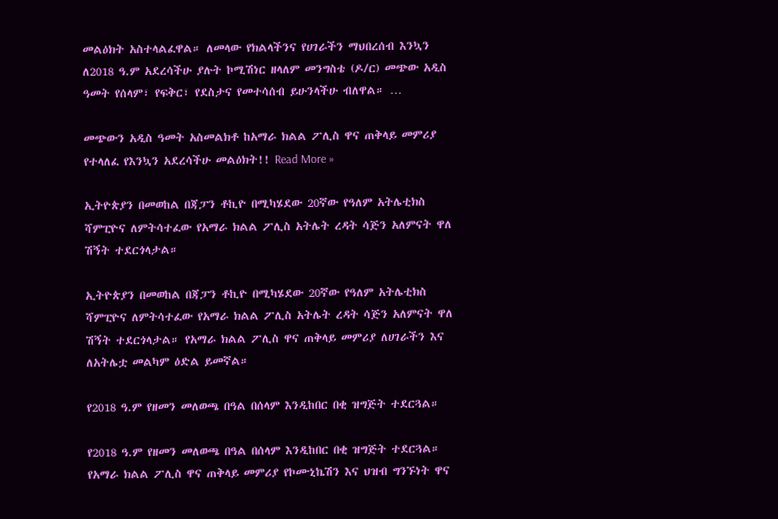መልዕክት አስተላልፈዋል። ለመላው የክልላችንና የሀገራችን ማህበረሰብ እንኳን ለ2018 ዓ.ም አደረሳችሁ ያሉት ኮሚሽነር ዘላለም መንግስቴ (ዶ/ር) መጭው አዲስ ዓመት የሰላም፣ የፍቅር፣ የደስታና የመተሳሰብ ይሁንላችሁ ብለዋል። …

መጭውን አዲስ ዓመት አስመልክቶ ከአማራ ክልል ፖሊስ ዋና ጠቅላይ መምሪያ የተላለፈ የእንኳን አደረሳችሁ መልዕክት!! Read More »

ኢትዮጵያን በመወከል በጃፓን ቶኪዮ በሚካሄደው 20ኛው የዓለም አትሌቲክስ ሻምፒዮና ለምትሳተፈው የአማራ ክልል ፖሊስ አትሌት ረዳት ሳጅን አለምናት ዋለ ሽኝት ተደርጎላታል።

ኢትዮጵያን በመወከል በጃፓን ቶኪዮ በሚካሄደው 20ኛው የዓለም አትሌቲክስ ሻምፒዮና ለምትሳተፈው የአማራ ክልል ፖሊስ አትሌት ረዳት ሳጅን አለምናት ዋለ ሽኝት ተደርጎላታል። የአማራ ክልል ፖሊስ ዋና ጠቅላይ መምሪያ ለሀገራችን እና ለአትሌቷ መልካም ዕድል ይመኛል።

የ2018 ዓ.ም የዘመን መለወጫ በዓል በሰላም እንዲከበር በቂ ዝግጅት ተደርጓል።

የ2018 ዓ.ም የዘመን መለወጫ በዓል በሰላም እንዲከበር በቂ ዝግጅት ተደርጓል። የአማራ ክልል ፖሊስ ዋና ጠቅላይ መምሪያ የኮሙኒኬሽን እና ህዝብ ግንኙነት ዋና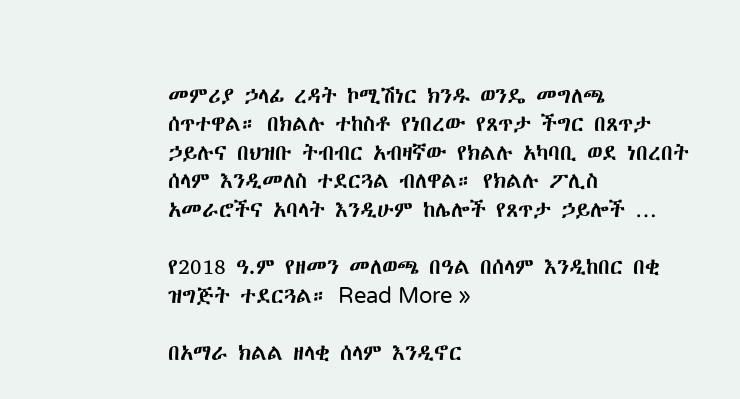መምሪያ ኃላፊ ረዳት ኮሚሽነር ክንዱ ወንዴ መግለጫ ሰጥተዋል። በክልሉ ተከስቶ የነበረው የጸጥታ ችግር በጸጥታ ኃይሉና በህዝቡ ትብብር አብዛኛው የክልሉ አካባቢ ወደ ነበረበት ሰላም እንዲመለስ ተደርጓል ብለዋል። የክልሉ ፖሊስ አመራሮችና አባላት እንዲሁም ከሌሎች የጸጥታ ኃይሎች …

የ2018 ዓ.ም የዘመን መለወጫ በዓል በሰላም እንዲከበር በቂ ዝግጅት ተደርጓል። Read More »

በአማራ ክልል ዘላቂ ሰላም እንዲኖር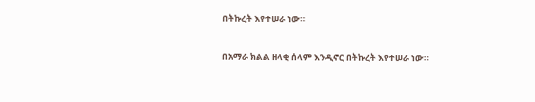በትኩረት እየተሠራ ነው።

በአማራ ክልል ዘላቂ ሰላም እንዲኖር በትኩረት እየተሠራ ነው።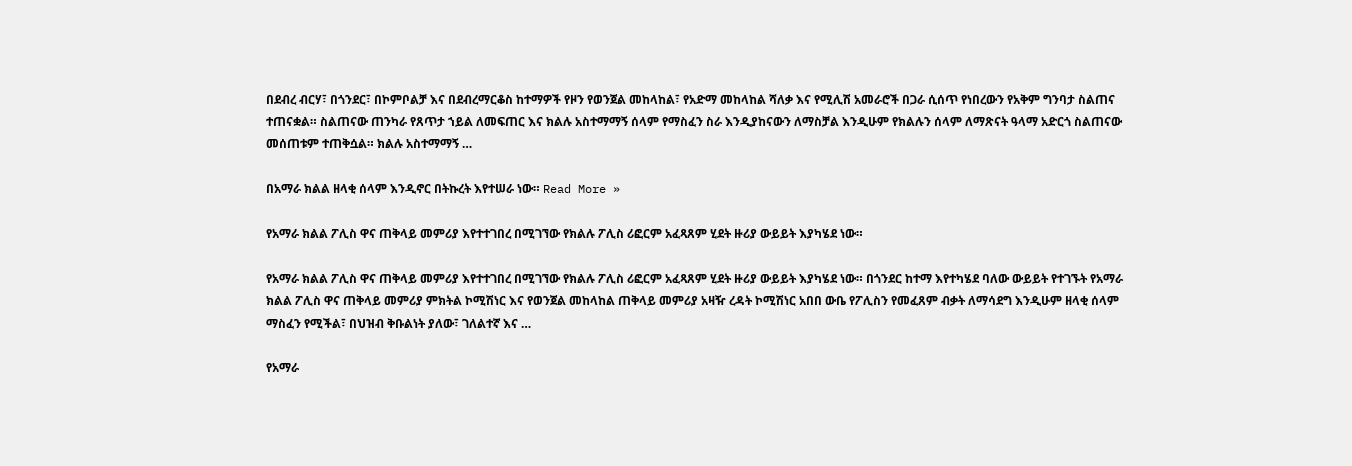በደብረ ብርሃ፣ በጎንደር፣ በኮምቦልቻ እና በደብረማርቆስ ከተማዎች የዞን የወንጀል መከላከል፣ የአድማ መከላከል ሻለቃ እና የሚሊሽ አመራሮች በጋራ ሲሰጥ የነበረውን የአቅም ግንባታ ስልጠና ተጠናቋል። ስልጠናው ጠንካራ የጸጥታ ኀይል ለመፍጠር እና ክልሉ አስተማማኝ ሰላም የማስፈን ስራ እንዲያከናውን ለማስቻል እንዲሁም የክልሉን ሰላም ለማጽናት ዓላማ አድርጎ ስልጠናው መሰጠቱም ተጠቅሷል። ክልሉ አስተማማኝ …

በአማራ ክልል ዘላቂ ሰላም እንዲኖር በትኩረት እየተሠራ ነው። Read More »

የአማራ ክልል ፖሊስ ዋና ጠቅላይ መምሪያ እየተተገበረ በሚገኘው የክልሉ ፖሊስ ሪፎርም አፈጻጸም ሂደት ዙሪያ ውይይት እያካሄደ ነው።

የአማራ ክልል ፖሊስ ዋና ጠቅላይ መምሪያ እየተተገበረ በሚገኘው የክልሉ ፖሊስ ሪፎርም አፈጻጸም ሂደት ዙሪያ ውይይት እያካሄደ ነው። በጎንደር ከተማ እየተካሄደ ባለው ውይይት የተገኙት የአማራ ክልል ፖሊስ ዋና ጠቅላይ መምሪያ ምክትል ኮሚሽነር እና የወንጀል መከላከል ጠቅላይ መምሪያ አዛዥ ረዳት ኮሚሽነር አበበ ውቤ የፖሊስን የመፈጸም ብቃት ለማሳደግ እንዲሁም ዘላቂ ሰላም ማስፈን የሚችል፣ በህዝብ ቅቡልነት ያለው፣ ገለልተኛ እና …

የአማራ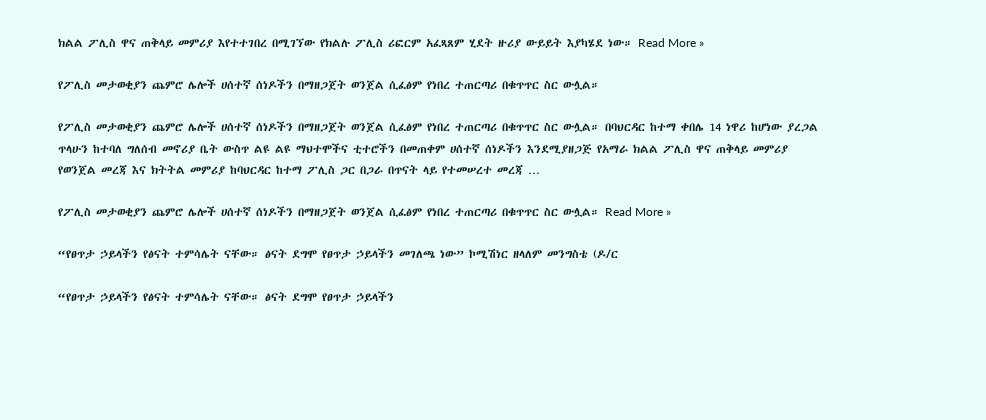ክልል ፖሊስ ዋና ጠቅላይ መምሪያ እየተተገበረ በሚገኘው የክልሉ ፖሊስ ሪፎርም አፈጻጸም ሂደት ዙሪያ ውይይት እያካሄደ ነው። Read More »

የፖሊስ መታወቂያን ጨምሮ ሌሎች ሀሰተኛ ሰነዶችን በማዘጋጀት ወንጀል ሲፈፅም የነበረ ተጠርጣሪ በቁጥጥር ስር ውሏል።

የፖሊስ መታወቂያን ጨምሮ ሌሎች ሀሰተኛ ሰነዶችን በማዘጋጀት ወንጀል ሲፈፅም የነበረ ተጠርጣሪ በቁጥጥር ስር ውሏል። በባህርዳር ከተማ ቀበሌ 14 ነዋሪ ከሆነው ያረጋል ጥላሁን ከተባለ ግለሰብ መኖሪያ ቤት ውስጥ ልዩ ልዩ ማህተሞችና ቲተሮችን በመጠቀም ሀሰተኛ ሰነዶችን እንደሚያዘጋጅ የአማራ ክልል ፖሊስ ዋና ጠቅላይ መምሪያ የወንጀል መረጃ እና ክትትል መምሪያ ከባህርዳር ከተማ ፖሊስ ጋር በጋራ በጥናት ላይ የተመሠረተ መረጃ …

የፖሊስ መታወቂያን ጨምሮ ሌሎች ሀሰተኛ ሰነዶችን በማዘጋጀት ወንጀል ሲፈፅም የነበረ ተጠርጣሪ በቁጥጥር ስር ውሏል። Read More »

“የፀጥታ ኃይላችን የፅናት ተምሳሌት ናቸው። ፅናት ደግሞ የፀጥታ ኃይላችን መገለጫ ነው” ኮሚሽነር ዘላለም መንግስቴ (ዶ/ር

“የፀጥታ ኃይላችን የፅናት ተምሳሌት ናቸው። ፅናት ደግሞ የፀጥታ ኃይላችን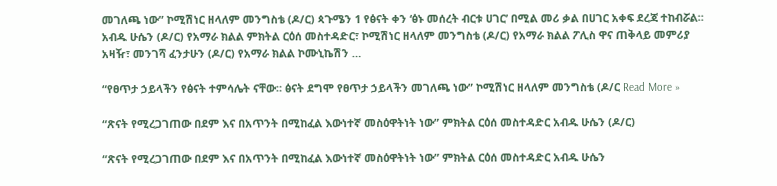መገለጫ ነው” ኮሚሽነር ዘላለም መንግስቴ (ዶ/ር) ጳጉሜን 1 የፅናት ቀን ‘ፅኑ መሰረት ብርቱ ሀገር’ በሚል መሪ ቃል በሀገር አቀፍ ደረጃ ተከብሯል። አብዱ ሁሴን (ዶ/ር) የአማራ ክልል ምክትል ርዕሰ መስተዳድር፣ ኮሚሽነር ዘላለም መንግስቴ (ዶ/ር) የአማራ ክልል ፖሊስ ዋና ጠቅላይ መምሪያ አዛዥ፣ መንገሻ ፈንታሁን (ዶ/ር) የአማራ ክልል ኮሙኒኬሽን …

“የፀጥታ ኃይላችን የፅናት ተምሳሌት ናቸው። ፅናት ደግሞ የፀጥታ ኃይላችን መገለጫ ነው” ኮሚሽነር ዘላለም መንግስቴ (ዶ/ር Read More »

“ጽናት የሚረጋገጠው በደም እና በአጥንት በሚከፈል እውነተኛ መስዕዋትነት ነው” ምክትል ርዕሰ መስተዳድር አብዱ ሁሴን (ዶ/ር)

“ጽናት የሚረጋገጠው በደም እና በአጥንት በሚከፈል እውነተኛ መስዕዋትነት ነው” ምክትል ርዕሰ መስተዳድር አብዱ ሁሴን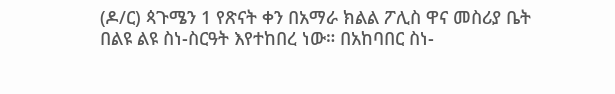(ዶ/ር) ጳጉሜን 1 የጽናት ቀን በአማራ ክልል ፖሊስ ዋና መስሪያ ቤት በልዩ ልዩ ስነ-ስርዓት እየተከበረ ነው። በአከባበር ስነ-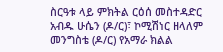ስርዓቱ ላይ ምክትል ርዕሰ መስተዳድር አብዱ ሁሴን (ዶ/ር)፣ ኮሚሽነር ዘላለም መንግስቴ (ዶ/ር) የአማራ ክልል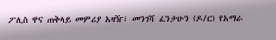ፖሊስ ዋና ጠቅላይ መምሪያ አዛዥ፣ መንገሻ ፈንታሁን (ዶ/ር) የአማራ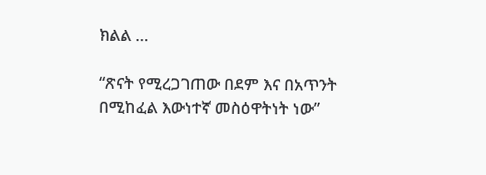ክልል …

“ጽናት የሚረጋገጠው በደም እና በአጥንት በሚከፈል እውነተኛ መስዕዋትነት ነው”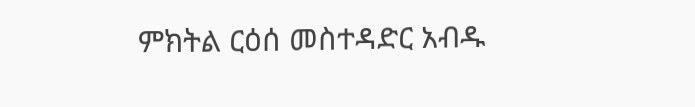ምክትል ርዕሰ መስተዳድር አብዱ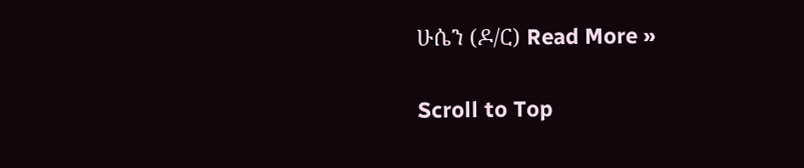ሁሴን (ዶ/ር) Read More »

Scroll to Top